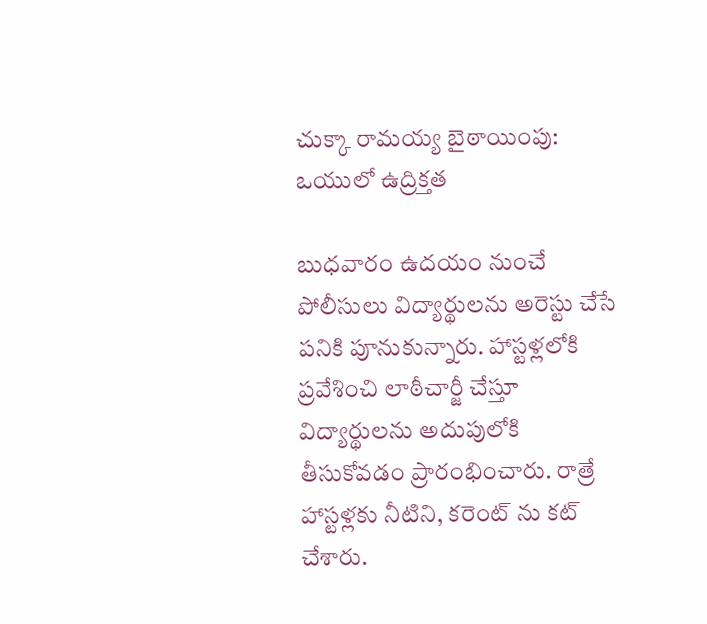చుక్కా రామయ్య బైఠాయింపు: ఒయులో ఉద్రిక్తత

బుధవారం ఉదయం నుంచే పోలీసులు విద్యార్థులను అరెస్టు చేసే పనికి పూనుకున్నారు. హాస్టళ్లలోకి ప్రవేశించి లాఠీచార్జీ చేస్తూ విద్యార్థులను అదుపులోకి తీసుకోవడం ప్రారంభించారు. రాత్రే హాస్టళ్లకు నీటిని, కరెంట్ ను కట్ చేశారు.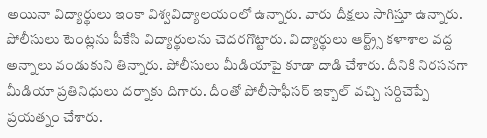అయినా విద్యార్థులు ఇంకా విశ్వవిద్యాలయంలో ఉన్నారు. వారు దీక్షలు సాగిస్తూ ఉన్నారు. పోలీసులు టెంట్లను పీకేసి విద్యార్థులను చెదరగొట్టారు. విద్యార్థులు ఆర్ట్ర్స్ కళాశాల వద్ద అన్నాలు వండుకుని తిన్నారు. పోలీసులు మీడియాపై కూడా దాడి చేశారు. దీనికి నిరసనగా మీడియా ప్రతినిధులు దర్నాకు దిగారు. దీంతో పోలీసాఫీసర్ ఇక్బాల్ వచ్చి సర్దిచెప్పే ప్రయత్నం చేశారు.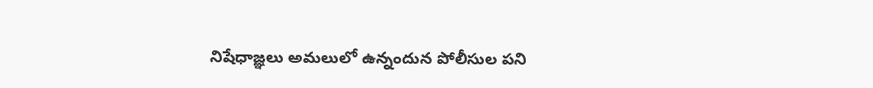నిషేధాజ్ఞలు అమలులో ఉన్నందున పోలీసుల పని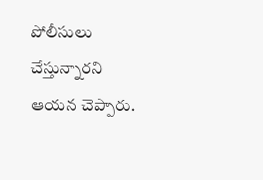పోలీసులు చేస్తున్నారని ఆయన చెప్పారు.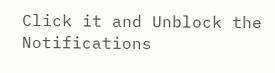Click it and Unblock the Notifications